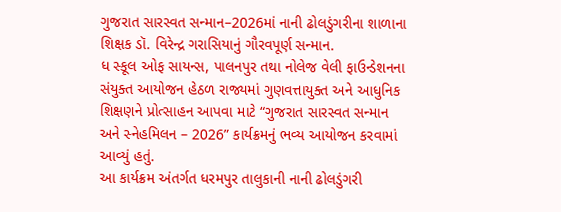ગુજરાત સારસ્વત સન્માન–2026માં નાની ઢોલડુંગરીના શાળાના શિક્ષક ડૉ. વિરેન્દ્ર ગરાસિયાનું ગૌરવપૂર્ણ સન્માન.
ધ સ્કૂલ ઓફ સાયન્સ, પાલનપુર તથા નોલેજ વેલી ફાઉન્ડેશનના સંયુક્ત આયોજન હેઠળ રાજ્યમાં ગુણવત્તાયુક્ત અને આધુનિક શિક્ષણને પ્રોત્સાહન આપવા માટે “ગુજરાત સારસ્વત સન્માન અને સ્નેહમિલન – 2026” કાર્યક્રમનું ભવ્ય આયોજન કરવામાં આવ્યું હતું.
આ કાર્યક્રમ અંતર્ગત ધરમપુર તાલુકાની નાની ઢોલડુંગરી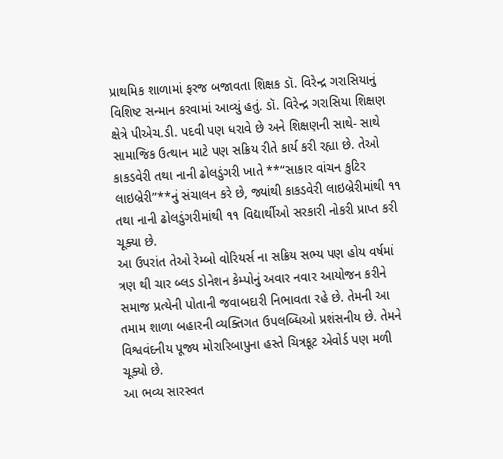પ્રાથમિક શાળામાં ફરજ બજાવતા શિક્ષક ડૉ. વિરેન્દ્ર ગરાસિયાનું વિશિષ્ટ સન્માન કરવામાં આવ્યું હતું. ડૉ. વિરેન્દ્ર ગરાસિયા શિક્ષણ ક્ષેત્રે પીએચ.ડી. પદવી પણ ધરાવે છે અને શિક્ષણની સાથે- સાથે સામાજિક ઉત્થાન માટે પણ સક્રિય રીતે કાર્ય કરી રહ્યા છે. તેઓ કાકડવેરી તથા નાની ઢોલડુંગરી ખાતે **“સાકાર વાંચન કુટિર લાઇબ્રેરી”**નું સંચાલન કરે છે, જ્યાંથી કાકડવેરી લાઇબ્રેરીમાંથી ૧૧ તથા નાની ઢોલડુંગરીમાંથી ૧૧ વિદ્યાર્થીઓ સરકારી નોકરી પ્રાપ્ત કરી ચૂક્યા છે.
આ ઉપરાંત તેઓ રેમ્બો વોરિયર્સ ના સક્રિય સભ્ય પણ હોય વર્ષમાં ત્રણ થી ચાર બ્લડ ડોનેશન કેમ્પોનું અવાર નવાર આયોજન કરીને સમાજ પ્રત્યેની પોતાની જવાબદારી નિભાવતા રહે છે. તેમની આ તમામ શાળા બહારની વ્યક્તિગત ઉપલબ્ધિઓ પ્રશંસનીય છે. તેમને વિશ્વવંદનીય પૂજ્ય મોરારિબાપુના હસ્તે ચિત્રકૂટ એવોર્ડ પણ મળી ચૂક્યો છે.
આ ભવ્ય સારસ્વત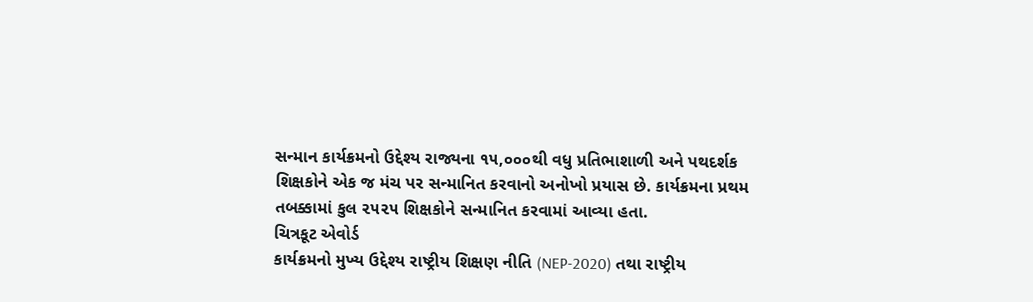સન્માન કાર્યક્રમનો ઉદ્દેશ્ય રાજ્યના ૧૫,૦૦૦થી વધુ પ્રતિભાશાળી અને પથદર્શક શિક્ષકોને એક જ મંચ પર સન્માનિત કરવાનો અનોખો પ્રયાસ છે. કાર્યક્રમના પ્રથમ તબક્કામાં કુલ ૨૫૨૫ શિક્ષકોને સન્માનિત કરવામાં આવ્યા હતા.
ચિત્રકૂટ એવોર્ડ
કાર્યક્રમનો મુખ્ય ઉદ્દેશ્ય રાષ્ટ્રીય શિક્ષણ નીતિ (NEP-2020) તથા રાષ્ટ્રીય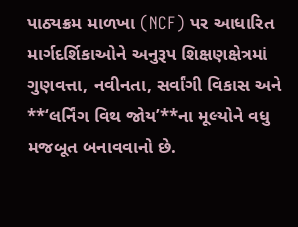પાઠ્યક્રમ માળખા (NCF) પર આધારિત માર્ગદર્શિકાઓને અનુરૂપ શિક્ષણક્ષેત્રમાં ગુણવત્તા, નવીનતા, સર્વાંગી વિકાસ અને **‘લર્નિંગ વિથ જોય’**ના મૂલ્યોને વધુ મજબૂત બનાવવાનો છે.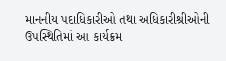માનનીય પદાધિકારીઓ તથા અધિકારીશ્રીઓની ઉપસ્થિતિમાં આ કાર્યક્રમ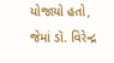યોજાયો હતો, જેમાં ડૉ. વિરેન્દ્ર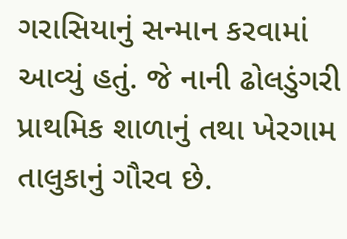ગરાસિયાનું સન્માન કરવામાં આવ્યું હતું. જે નાની ઢોલડુંગરી પ્રાથમિક શાળાનું તથા ખેરગામ તાલુકાનું ગૌરવ છે.